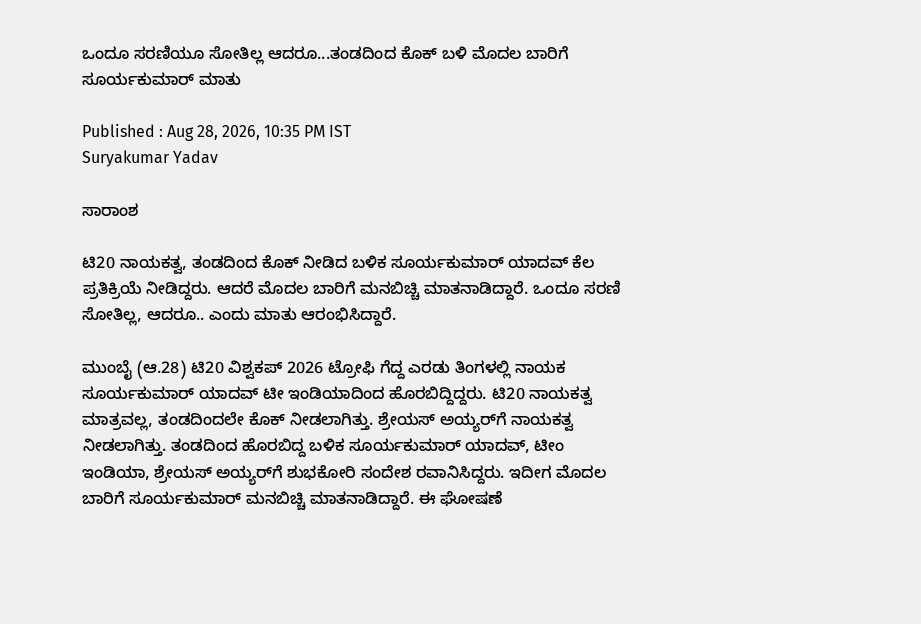ಒಂದೂ ಸರಣಿಯೂ ಸೋತಿಲ್ಲ ಆದರೂ...ತಂಡದಿಂದ ಕೊಕ್ ಬಳಿ ಮೊದಲ ಬಾರಿಗೆ ಸೂರ್ಯಕುಮಾರ್ ಮಾತು

Published : Aug 28, 2026, 10:35 PM IST
Suryakumar Yadav

ಸಾರಾಂಶ

ಟಿ20 ನಾಯಕತ್ವ, ತಂಡದಿಂದ ಕೊಕ್ ನೀಡಿದ ಬಳಿಕ ಸೂರ್ಯಕುಮಾರ್ ಯಾದವ್ ಕೆಲ ಪ್ರತಿಕ್ರಿಯೆ ನೀಡಿದ್ದರು. ಆದರೆ ಮೊದಲ ಬಾರಿಗೆ ಮನಬಿಚ್ಚಿ ಮಾತನಾಡಿದ್ದಾರೆ. ಒಂದೂ ಸರಣಿ ಸೋತಿಲ್ಲ, ಆದರೂ.. ಎಂದು ಮಾತು ಆರಂಭಿಸಿದ್ದಾರೆ.

ಮುಂಬೈ (ಆ.28) ಟಿ20 ವಿಶ್ವಕಪ್ 2026 ಟ್ರೋಫಿ ಗೆದ್ದ ಎರಡು ತಿಂಗಳಲ್ಲಿ ನಾಯಕ ಸೂರ್ಯಕುಮಾರ್ ಯಾದವ್ ಟೀ ಇಂಡಿಯಾದಿಂದ ಹೊರಬಿದ್ದಿದ್ದರು. ಟಿ20 ನಾಯಕತ್ವ ಮಾತ್ರವಲ್ಲ, ತಂಡದಿಂದಲೇ ಕೊಕ್ ನೀಡಲಾಗಿತ್ತು. ಶ್ರೇಯಸ್ ಅಯ್ಯರ್‌ಗೆ ನಾಯಕತ್ವ ನೀಡಲಾಗಿತ್ತು. ತಂಡದಿಂದ ಹೊರಬಿದ್ದ ಬಳಿಕ ಸೂರ್ಯಕುಮಾರ್ ಯಾದವ್, ಟೀಂ ಇಂಡಿಯಾ, ಶ್ರೇಯಸ್ ಅಯ್ಯರ್‌ಗೆ ಶುಭಕೋರಿ ಸಂದೇಶ ರವಾನಿಸಿದ್ದರು. ಇದೀಗ ಮೊದಲ ಬಾರಿಗೆ ಸೂರ್ಯಕುಮಾರ್ ಮನಬಿಚ್ಚಿ ಮಾತನಾಡಿದ್ದಾರೆ. ಈ ಘೋಷಣೆ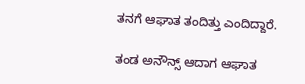ತನಗೆ ಆಘಾತ ತಂದಿತ್ತು ಎಂದಿದ್ದಾರೆ.

ತಂಡ ಅನೌನ್ಸ್ ಆದಾಗ ಆಘಾತ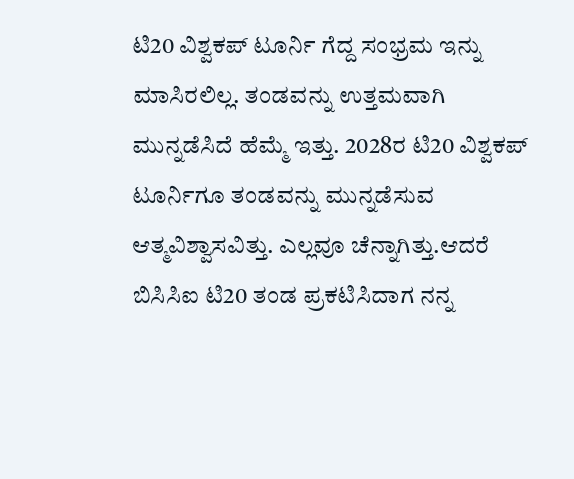ಟಿ20 ವಿಶ್ವಕಪ್ ಟೂರ್ನಿ ಗೆದ್ದ ಸಂಭ್ರಮ ಇನ್ನು ಮಾಸಿರಲಿಲ್ಲ. ತಂಡವನ್ನು ಉತ್ತಮವಾಗಿ ಮುನ್ನಡೆಸಿದೆ ಹೆಮ್ಮೆ ಇತ್ತು. 2028ರ ಟಿ20 ವಿಶ್ವಕಪ್ ಟೂರ್ನಿಗೂ ತಂಡವನ್ನು ಮುನ್ನಡೆಸುವ ಆತ್ಮವಿಶ್ವಾಸವಿತ್ತು. ಎಲ್ಲವೂ ಚೆನ್ನಾಗಿತ್ತು.ಆದರೆ ಬಿಸಿಸಿಐ ಟಿ20 ತಂಡ ಪ್ರಕಟಿಸಿದಾಗ ನನ್ನ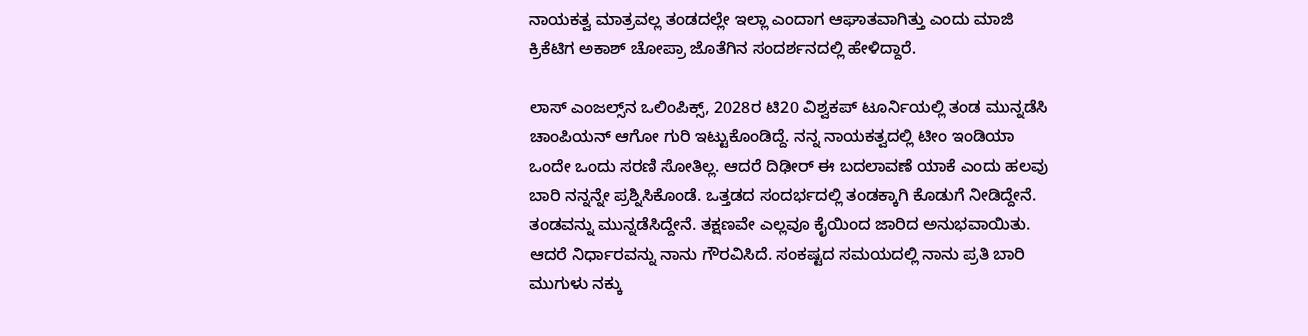ನಾಯಕತ್ವ ಮಾತ್ರವಲ್ಲ ತಂಡದಲ್ಲೇ ಇಲ್ಲಾ ಎಂದಾಗ ಆಘಾತವಾಗಿತ್ತು ಎಂದು ಮಾಜಿ ಕ್ರಿಕೆಟಿಗ ಅಕಾಶ್ ಚೋಪ್ರಾ ಜೊತೆಗಿನ ಸಂದರ್ಶನದಲ್ಲಿ ಹೇಳಿದ್ದಾರೆ.

ಲಾಸ್ ಎಂಜಲ್ಸ್‌ನ ಒಲಿಂಪಿಕ್ಸ್, 2028ರ ಟಿ20 ವಿಶ್ವಕಪ್ ಟೂರ್ನಿಯಲ್ಲಿ ತಂಡ ಮುನ್ನಡೆಸಿ ಚಾಂಪಿಯನ್ ಆಗೋ ಗುರಿ ಇಟ್ಟುಕೊಂಡಿದ್ದೆ. ನನ್ನ ನಾಯಕತ್ವದಲ್ಲಿ ಟೀಂ ಇಂಡಿಯಾ ಒಂದೇ ಒಂದು ಸರಣಿ ಸೋತಿಲ್ಲ. ಆದರೆ ದಿಢೀರ್ ಈ ಬದಲಾವಣೆ ಯಾಕೆ ಎಂದು ಹಲವು ಬಾರಿ ನನ್ನನ್ನೇ ಪ್ರಶ್ನಿಸಿಕೊಂಡೆ. ಒತ್ತಡದ ಸಂದರ್ಭದಲ್ಲಿ ತಂಡಕ್ಕಾಗಿ ಕೊಡುಗೆ ನೀಡಿದ್ದೇನೆ. ತಂಡವನ್ನು ಮುನ್ನಡೆಸಿದ್ದೇನೆ. ತಕ್ಷಣವೇ ಎಲ್ಲವೂ ಕೈಯಿಂದ ಜಾರಿದ ಅನುಭವಾಯಿತು. ಆದರೆ ನಿರ್ಧಾರವನ್ನು ನಾನು ಗೌರವಿಸಿದೆ. ಸಂಕಷ್ಟದ ಸಮಯದಲ್ಲಿ ನಾನು ಪ್ರತಿ ಬಾರಿ ಮುಗುಳು ನಕ್ಕು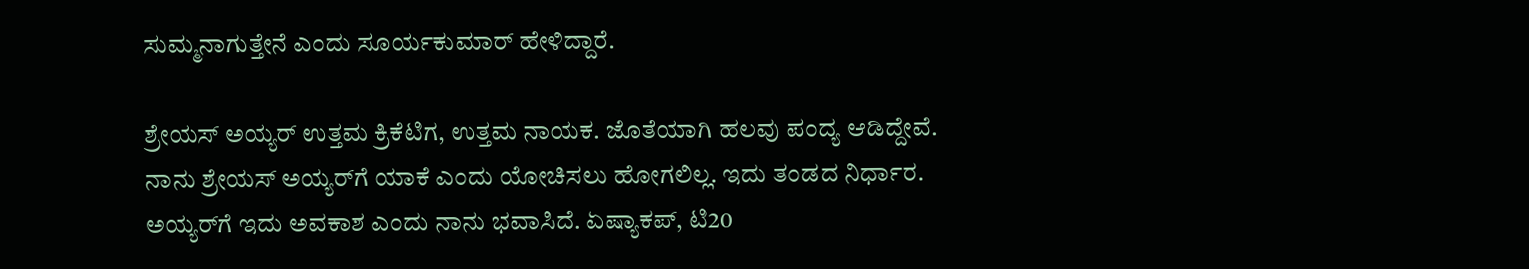ಸುಮ್ಮನಾಗುತ್ತೇನೆ ಎಂದು ಸೂರ್ಯಕುಮಾರ್ ಹೇಳಿದ್ದಾರೆ.

ಶ್ರೇಯಸ್ ಅಯ್ಯರ್ ಉತ್ತಮ ಕ್ರಿಕೆಟಿಗ, ಉತ್ತಮ ನಾಯಕ. ಜೊತೆಯಾಗಿ ಹಲವು ಪಂದ್ಯ ಆಡಿದ್ದೇವೆ. ನಾನು ಶ್ರೇಯಸ್ ಅಯ್ಯರ್‌ಗೆ ಯಾಕೆ ಎಂದು ಯೋಚಿಸಲು ಹೋಗಲಿಲ್ಲ. ಇದು ತಂಡದ ನಿರ್ಧಾರ. ಅಯ್ಯರ್‌ಗೆ ಇದು ಅವಕಾಶ ಎಂದು ನಾನು ಭವಾಸಿದೆ. ಏಷ್ಯಾಕಪ್, ಟಿ20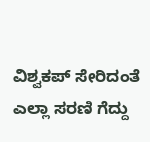ವಿಶ್ವಕಪ್ ಸೇರಿದಂತೆ ಎಲ್ಲಾ ಸರಣಿ ಗೆದ್ದು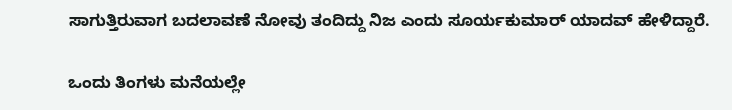ಸಾಗುತ್ತಿರುವಾಗ ಬದಲಾವಣೆ ನೋವು ತಂದಿದ್ದು ನಿಜ ಎಂದು ಸೂರ್ಯಕುಮಾರ್ ಯಾದವ್ ಹೇಳಿದ್ದಾರೆ.

ಒಂದು ತಿಂಗಳು ಮನೆಯಲ್ಲೇ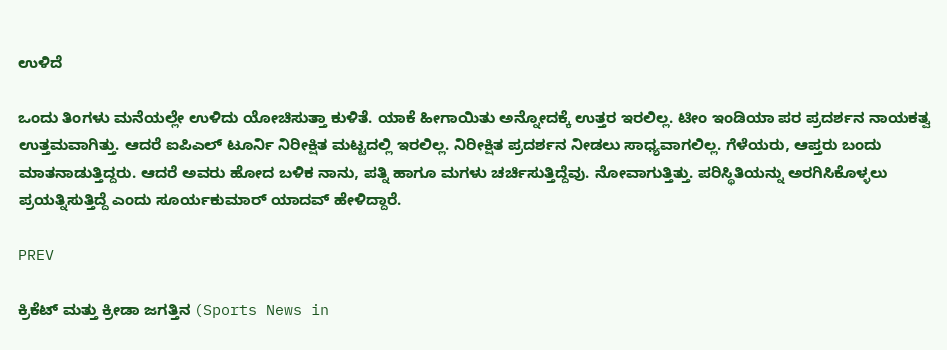ಉಳಿದೆ

ಒಂದು ತಿಂಗಳು ಮನೆಯಲ್ಲೇ ಉಳಿದು ಯೋಚಿಸುತ್ತಾ ಕುಳಿತೆ. ಯಾಕೆ ಹೀಗಾಯಿತು ಅನ್ನೋದಕ್ಕೆ ಉತ್ತರ ಇರಲಿಲ್ಲ. ಟೀಂ ಇಂಡಿಯಾ ಪರ ಪ್ರದರ್ಶನ ನಾಯಕತ್ವ ಉತ್ತಮವಾಗಿತ್ತು. ಆದರೆ ಐಪಿಎಲ್ ಟೂರ್ನಿ ನಿರೀಕ್ಷಿತ ಮಟ್ಟದಲ್ಲಿ ಇರಲಿಲ್ಲ. ನಿರೀಕ್ಷಿತ ಪ್ರದರ್ಶನ ನೀಡಲು ಸಾಧ್ಯವಾಗಲಿಲ್ಲ. ಗೆಳೆಯರು, ಆಪ್ತರು ಬಂದು ಮಾತನಾಡುತ್ತಿದ್ದರು. ಆದರೆ ಅವರು ಹೋದ ಬಳಿಕ ನಾನು, ಪತ್ನಿ ಹಾಗೂ ಮಗಳು ಚರ್ಚಿಸುತ್ತಿದ್ದೆವು. ನೋವಾಗುತ್ತಿತ್ತು. ಪರಿಸ್ಥಿತಿಯನ್ನು ಅರಗಿಸಿಕೊಳ್ಳಲು ಪ್ರಯತ್ನಿಸುತ್ತಿದ್ದೆ ಎಂದು ಸೂರ್ಯಕುಮಾರ್ ಯಾದವ್ ಹೇಳಿದ್ದಾರೆ.

PREV

ಕ್ರಿಕೆಟ್ ಮತ್ತು ಕ್ರೀಡಾ ಜಗತ್ತಿನ (Sports News in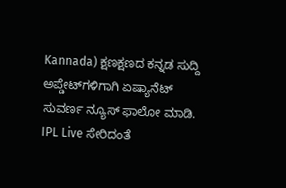Kannada) ಕ್ಷಣಕ್ಷಣದ ಕನ್ನಡ ಸುದ್ದಿ ಅಪ್ಡೇಟ್‌ಗಳಿಗಾಗಿ ಏಷ್ಯಾನೆಟ್ ಸುವರ್ಣ ನ್ಯೂಸ್‌ ಫಾಲೋ ಮಾಡಿ. IPL Live ಸೇರಿದಂತೆ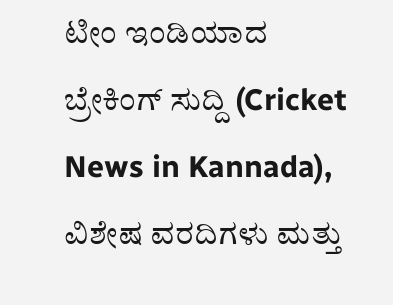ಟೀಂ ಇಂಡಿಯಾದ ಬ್ರೇಕಿಂಗ್ ಸುದ್ದಿ (Cricket News in Kannada), ವಿಶೇಷ ವರದಿಗಳು ಮತ್ತು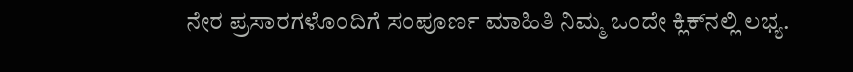ನೇರ ಪ್ರಸಾರಗಳೊಂದಿಗೆ ಸಂಪೂರ್ಣ ಮಾಹಿತಿ ನಿಮ್ಮ ಒಂದೇ ಕ್ಲಿಕ್‌ನಲ್ಲಿ ಲಭ್ಯ.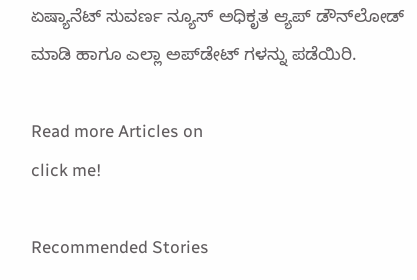ಏಷ್ಯಾನೆಟ್ ಸುವರ್ಣ ನ್ಯೂಸ್ ಅಧಿಕೃತ ಆ್ಯಪ್ ಡೌನ್‌ಲೋಡ್ ಮಾಡಿ ಹಾಗೂ ಎಲ್ಲಾ ಅಪ್‌ಡೇಟ್ ಗಳನ್ನು ಪಡೆಯಿರಿ.

Read more Articles on
click me!

Recommended Stories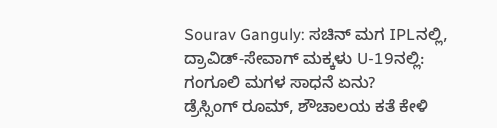Sourav Ganguly: ಸಚಿನ್ ಮಗ IPLನಲ್ಲಿ, ದ್ರಾವಿಡ್-ಸೇವಾಗ್ ಮಕ್ಕಳು U-19ನಲ್ಲಿ: ಗಂಗೂಲಿ ಮಗಳ ಸಾಧನೆ ಏನು?
ಡ್ರೆಸ್ಸಿಂಗ್ ರೂಮ್, ಶೌಚಾಲಯ ಕತೆ ಕೇಳಿ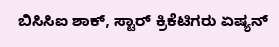ಬಿಸಿಸಿಐ ಶಾಕ್, ಸ್ಟಾರ್ ಕ್ರಿಕೆಟಿಗರು ಏಷ್ಯನ್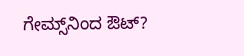ಗೇಮ್ಸ್‌ನಿಂದ ಔಟ್?